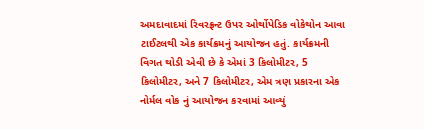અમદાવાદમાં રિવરફ્રન્ટ ઉપર ઓર્થોપેડિક વોકેથોન આવા ટાઈટલથી એક કાર્યક્રમનું આયોજન હતું. કાર્યક્રમની વિગત થોડી એવી છે કે એમાં 3 કિલોમીટર, 5 કિલોમીટર, અને 7 કિલોમીટર, એમ ત્રણ પ્રકારના એક નોર્મલ વોક નું આયોજન કરવામાં આવ્યું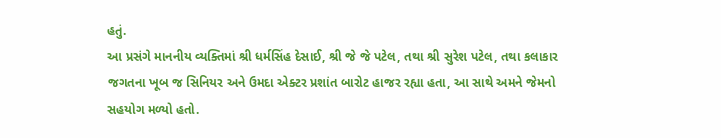હતું.
આ પ્રસંગે માનનીય વ્યક્તિમાં શ્રી ધર્મસિંહ દેસાઈ, શ્રી જે જે પટેલ, તથા શ્રી સુરેશ પટેલ, તથા કલાકાર જગતના ખૂબ જ સિનિયર અને ઉમદા એક્ટર પ્રશાંત બારોટ હાજર રહ્યા હતા, આ સાથે અમને જેમનો સહયોગ મળ્યો હતો.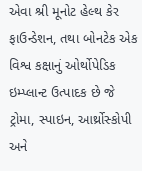એવા શ્રી મૂનોટ હેલ્થ કેર ફાઉન્ડેશન, તથા બોનટેક એક વિશ્વ કક્ષાનું ઓર્થોપેડિક ઇમ્પ્લાન્ટ ઉત્પાદક છે જે ટ્રોમા, સ્પાઇન, આર્થ્રોસ્કોપી અને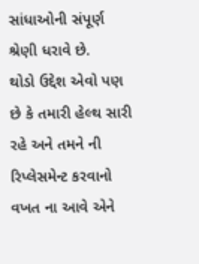સાંધાઓની સંપૂર્ણ શ્રેણી ધરાવે છે.
થોડો ઉદ્દેશ એવો પણ છે કે તમારી હેલ્થ સારી રહે અને તમને ની રિપ્લેસમેન્ટ કરવાનો વખત ના આવે એને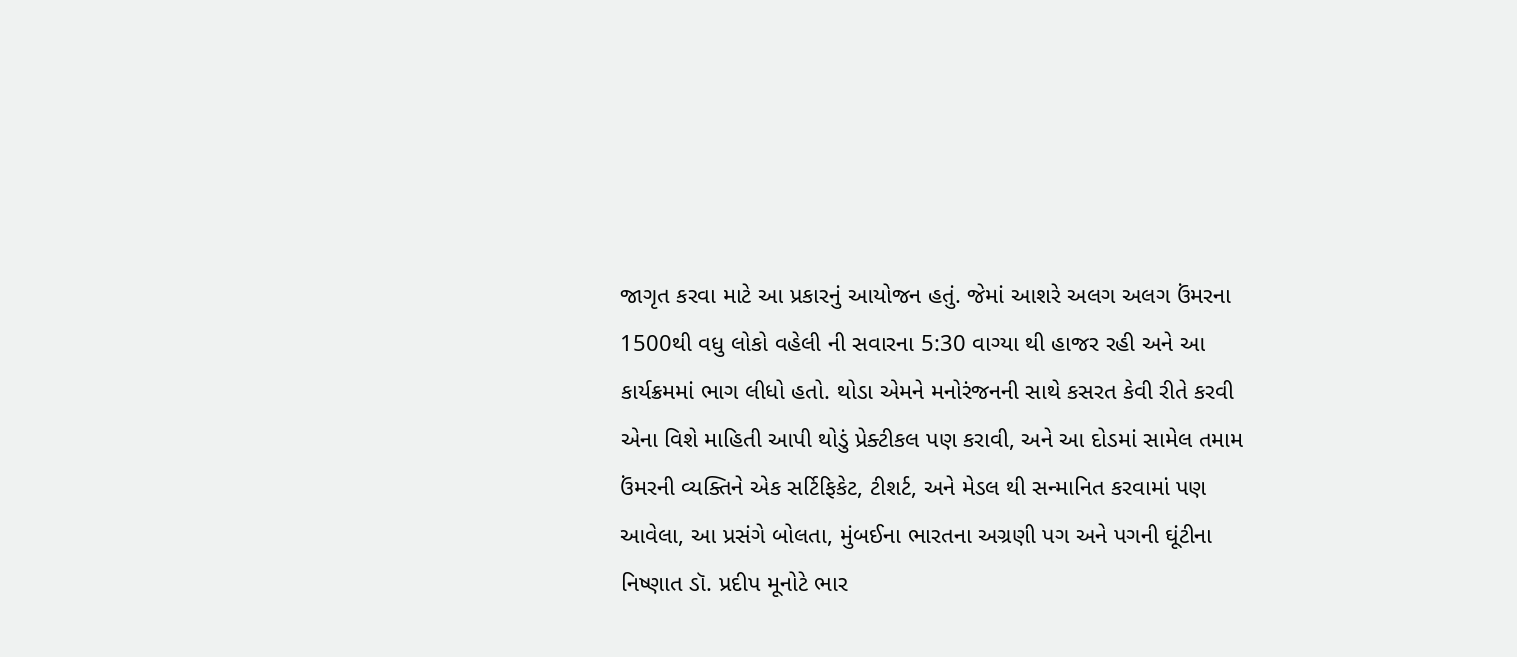જાગૃત કરવા માટે આ પ્રકારનું આયોજન હતું. જેમાં આશરે અલગ અલગ ઉંમરના 1500થી વધુ લોકો વહેલી ની સવારના 5:30 વાગ્યા થી હાજર રહી અને આ કાર્યક્રમમાં ભાગ લીધો હતો. થોડા એમને મનોરંજનની સાથે કસરત કેવી રીતે કરવી એના વિશે માહિતી આપી થોડું પ્રેક્ટીકલ પણ કરાવી, અને આ દોડમાં સામેલ તમામ ઉંમરની વ્યક્તિને એક સર્ટિફિકેટ, ટીશર્ટ, અને મેડલ થી સન્માનિત કરવામાં પણ આવેલા, આ પ્રસંગે બોલતા, મુંબઈના ભારતના અગ્રણી પગ અને પગની ઘૂંટીના નિષ્ણાત ડૉ. પ્રદીપ મૂનોટે ભાર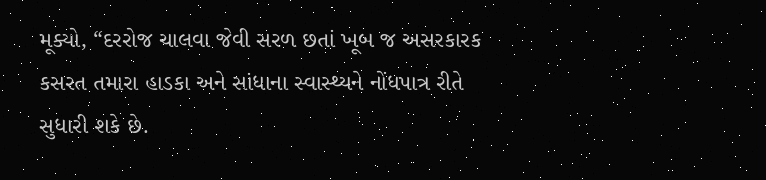મૂક્યો, “દરરોજ ચાલવા જેવી સરળ છતાં ખૂબ જ અસરકારક કસરત તમારા હાડકા અને સાંધાના સ્વાસ્થ્યને નોંધપાત્ર રીતે સુધારી શકે છે.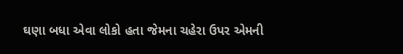ઘણા બધા એવા લોકો હતા જેમના ચહેરા ઉપર એમની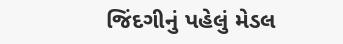જિંદગીનું પહેલું મેડલ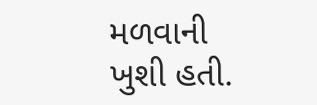મળવાની ખુશી હતી.